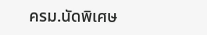ครม.นัดพิเศษ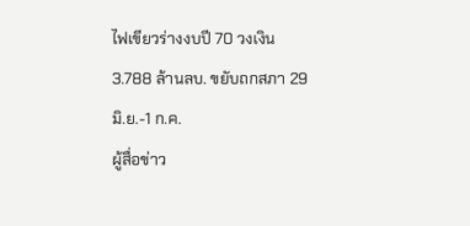ไฟเขียวร่างงบปี 70 วงเงิน 3.788 ล้านลบ. ขยับถกสภา 29 มิ.ย.-1 ก.ค.
ผู้สื่อข่าว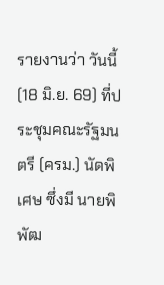รายงานว่า วันนี้ (18 มิ.ย. 69) ที่ประชุมคณะรัฐมนตรี (ครม.) นัดพิเศษ ซึ่งมี นายพิพัฒ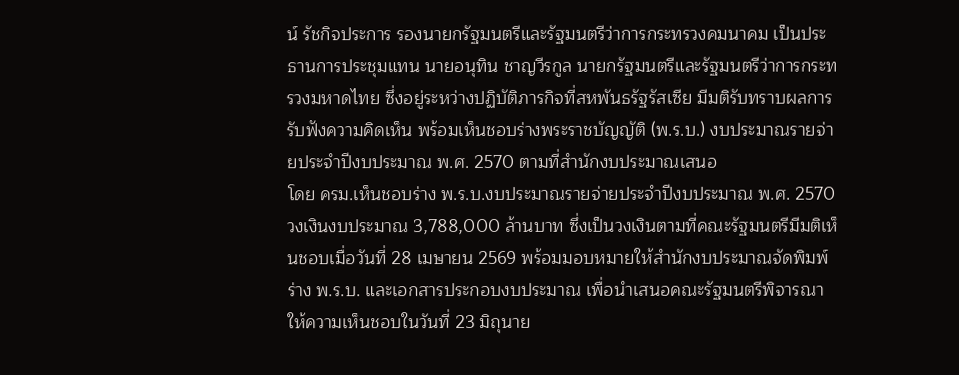น์ รัชกิจประการ รองนายกรัฐมนตรีและรัฐมนตรีว่าการกระทรวงคมนาคม เป็นประธานการประชุมแทน นายอนุทิน ชาญวีรกูล นายกรัฐมนตรีและรัฐมนตรีว่าการกระทรวงมหาดไทย ซึ่งอยู่ระหว่างปฏิบัติภารกิจที่สหพันธรัฐรัสเซีย มีมติรับทราบผลการรับฟังความคิดเห็น พร้อมเห็นชอบร่างพระราชบัญญัติ (พ.ร.บ.) งบประมาณรายจ่ายประจำปีงบประมาณ พ.ศ. 2570 ตามที่สำนักงบประมาณเสนอ
โดย ครม.เห็นชอบร่าง พ.ร.บ.งบประมาณรายจ่ายประจำปีงบประมาณ พ.ศ. 2570 วงเงินงบประมาณ 3,788,000 ล้านบาท ซึ่งเป็นวงเงินตามที่คณะรัฐมนตรีมีมติเห็นชอบเมื่อวันที่ 28 เมษายน 2569 พร้อมมอบหมายให้สำนักงบประมาณจัดพิมพ์ร่าง พ.ร.บ. และเอกสารประกอบงบประมาณ เพื่อนำเสนอคณะรัฐมนตรีพิจารณาให้ความเห็นชอบในวันที่ 23 มิถุนาย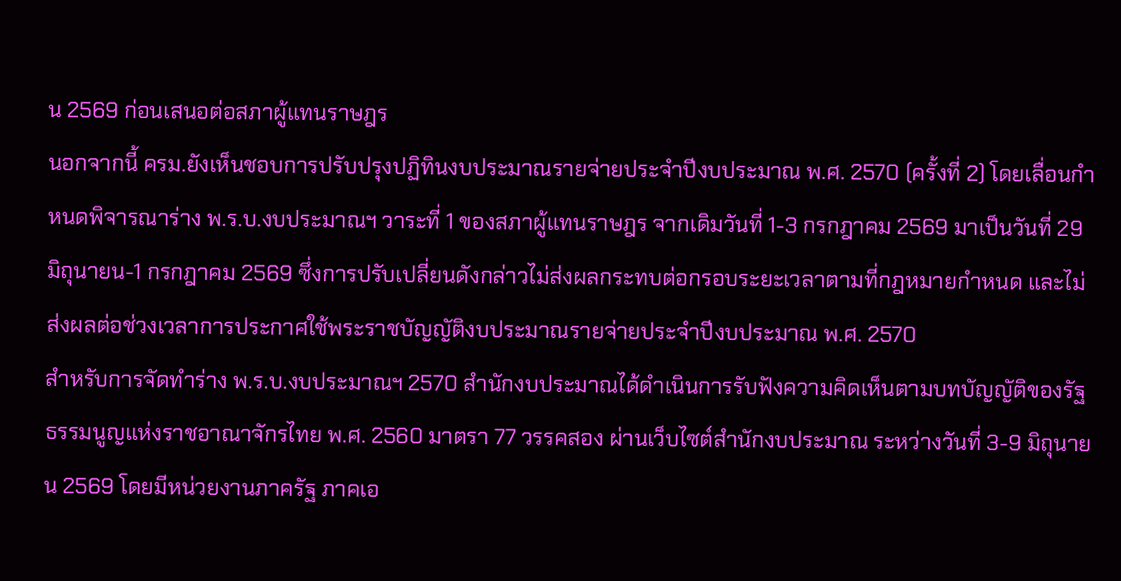น 2569 ก่อนเสนอต่อสภาผู้แทนราษฎร
นอกจากนี้ ครม.ยังเห็นชอบการปรับปรุงปฏิทินงบประมาณรายจ่ายประจำปีงบประมาณ พ.ศ. 2570 (ครั้งที่ 2) โดยเลื่อนกำหนดพิจารณาร่าง พ.ร.บ.งบประมาณฯ วาระที่ 1 ของสภาผู้แทนราษฎร จากเดิมวันที่ 1-3 กรกฎาคม 2569 มาเป็นวันที่ 29 มิถุนายน-1 กรกฎาคม 2569 ซึ่งการปรับเปลี่ยนดังกล่าวไม่ส่งผลกระทบต่อกรอบระยะเวลาตามที่กฎหมายกำหนด และไม่ส่งผลต่อช่วงเวลาการประกาศใช้พระราชบัญญัติงบประมาณรายจ่ายประจำปีงบประมาณ พ.ศ. 2570
สำหรับการจัดทำร่าง พ.ร.บ.งบประมาณฯ 2570 สำนักงบประมาณได้ดำเนินการรับฟังความคิดเห็นตามบทบัญญัติของรัฐธรรมนูญแห่งราชอาณาจักรไทย พ.ศ. 2560 มาตรา 77 วรรคสอง ผ่านเว็บไซต์สำนักงบประมาณ ระหว่างวันที่ 3-9 มิถุนายน 2569 โดยมีหน่วยงานภาครัฐ ภาคเอ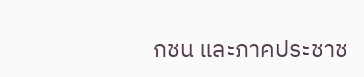กชน และภาคประชาช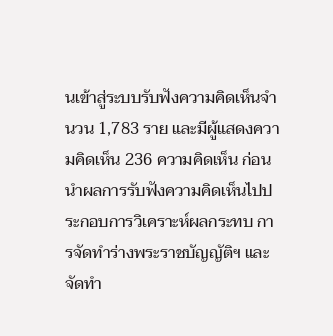นเข้าสู่ระบบรับฟังความคิดเห็นจำนวน 1,783 ราย และมีผู้แสดงความคิดเห็น 236 ความคิดเห็น ก่อนนำผลการรับฟังความคิดเห็นไปประกอบการวิเคราะห์ผลกระทบ การจัดทำร่างพระราชบัญญัติฯ และจัดทำ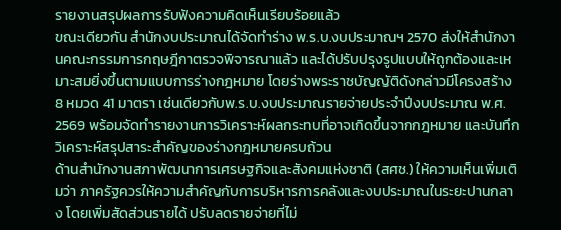รายงานสรุปผลการรับฟังความคิดเห็นเรียบร้อยแล้ว
ขณะเดียวกัน สำนักงบประมาณได้จัดทำร่าง พ.ร.บ.งบประมาณฯ 2570 ส่งให้สำนักงานคณะกรรมการกฤษฎีกาตรวจพิจารณาแล้ว และได้ปรับปรุงรูปแบบให้ถูกต้องและเหมาะสมยิ่งขึ้นตามแบบการร่างกฎหมาย โดยร่างพระราชบัญญัติดังกล่าวมีโครงสร้าง 8 หมวด 41 มาตรา เช่นเดียวกับพ.ร.บ.งบประมาณรายจ่ายประจำปีงบประมาณ พ.ศ. 2569 พร้อมจัดทำรายงานการวิเคราะห์ผลกระทบที่อาจเกิดขึ้นจากกฎหมาย และบันทึกวิเคราะห์สรุปสาระสำคัญของร่างกฎหมายครบถ้วน
ด้านสำนักงานสภาพัฒนาการเศรษฐกิจและสังคมแห่งชาติ (สศช.) ให้ความเห็นเพิ่มเติมว่า ภาครัฐควรให้ความสำคัญกับการบริหารการคลังและงบประมาณในระยะปานกลาง โดยเพิ่มสัดส่วนรายได้ ปรับลดรายจ่ายที่ไม่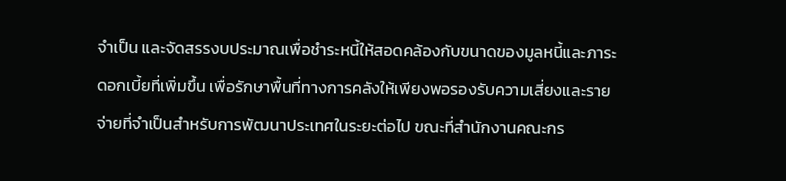จำเป็น และจัดสรรงบประมาณเพื่อชำระหนี้ให้สอดคล้องกับขนาดของมูลหนี้และภาระดอกเบี้ยที่เพิ่มขึ้น เพื่อรักษาพื้นที่ทางการคลังให้เพียงพอรองรับความเสี่ยงและรายจ่ายที่จำเป็นสำหรับการพัฒนาประเทศในระยะต่อไป ขณะที่สำนักงานคณะกร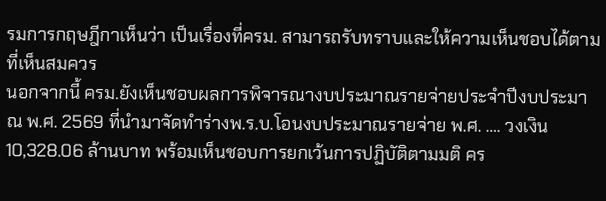รมการกฤษฎีกาเห็นว่า เป็นเรื่องที่ครม. สามารถรับทราบและให้ความเห็นชอบได้ตามที่เห็นสมควร
นอกจากนี้ ครม.ยังเห็นชอบผลการพิจารณางบประมาณรายจ่ายประจำปีงบประมาณ พ.ศ. 2569 ที่นำมาจัดทำร่างพ.ร.บ.โอนงบประมาณรายจ่าย พ.ศ. …. วงเงิน 10,328.06 ล้านบาท พร้อมเห็นชอบการยกเว้นการปฏิบัติตามมติ คร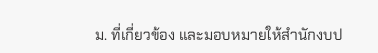ม. ที่เกี่ยวข้อง และมอบหมายให้สำนักงบป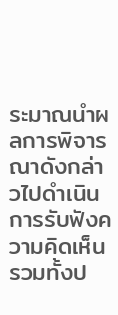ระมาณนำผลการพิจารณาดังกล่าวไปดำเนินการรับฟังความคิดเห็น รวมทั้งป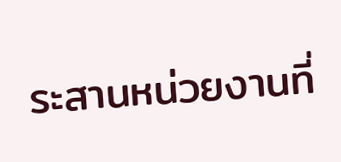ระสานหน่วยงานที่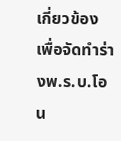เกี่ยวข้อง เพื่อจัดทำร่างพ.ร.บ.โอน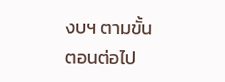งบฯ ตามขั้นตอนต่อไป